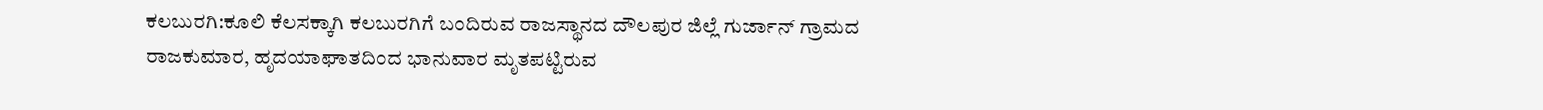ಕಲಬುರಗಿ:ಕೂಲಿ ಕೆಲಸಕ್ಕಾಗಿ ಕಲಬುರಗಿಗೆ ಬಂದಿರುವ ರಾಜಸ್ಥಾನದ ದೌಲಪುರ ಜಿಲ್ಲೆ ಗುರ್ಜಾನ್ ಗ್ರಾಮದ ರಾಜಕುಮಾರ, ಹೃದಯಾಘಾತದಿಂದ ಭಾನುವಾರ ಮೃತಪಟ್ಟಿರುವ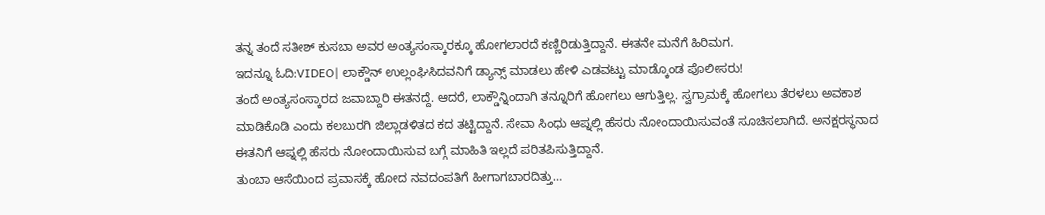ತನ್ನ ತಂದೆ ಸತೀಶ್ ಕುಸಬಾ ಅವರ ಅಂತ್ಯಸಂಸ್ಕಾರಕ್ಕೂ ಹೋಗಲಾರದೆ ಕಣ್ಣಿರಿಡುತ್ತಿದ್ದಾನೆ. ಈತನೇ ಮನೆಗೆ ಹಿರಿಮಗ.
ಇದನ್ನೂ ಓದಿ:VIDEO| ಲಾಕ್ಡೌನ್ ಉಲ್ಲಂಘಿಸಿದವನಿಗೆ ಡ್ಯಾನ್ಸ್ ಮಾಡಲು ಹೇಳಿ ಎಡವಟ್ಟು ಮಾಡ್ಕೊಂಡ ಪೊಲೀಸರು!
ತಂದೆ ಅಂತ್ಯಸಂಸ್ಕಾರದ ಜವಾಬ್ದಾರಿ ಈತನದ್ದೆ. ಆದರೆ, ಲಾಕ್ಡೌನ್ನಿಂದಾಗಿ ತನ್ನೂರಿಗೆ ಹೋಗಲು ಆಗುತ್ತಿಲ್ಲ. ಸ್ವಗ್ರಾಮಕ್ಕೆ ಹೋಗಲು ತೆರಳಲು ಅವಕಾಶ ಮಾಡಿಕೊಡಿ ಎಂದು ಕಲಬುರಗಿ ಜಿಲ್ಲಾಡಳಿತದ ಕದ ತಟ್ಟಿದ್ದಾನೆ. ಸೇವಾ ಸಿಂಧು ಆಪ್ನಲ್ಲಿ ಹೆಸರು ನೋಂದಾಯಿಸುವಂತೆ ಸೂಚಿಸಲಾಗಿದೆ. ಅನಕ್ಷರಸ್ಥನಾದ ಈತನಿಗೆ ಆಪ್ನಲ್ಲಿ ಹೆಸರು ನೋಂದಾಯಿಸುವ ಬಗ್ಗೆ ಮಾಹಿತಿ ಇಲ್ಲದೆ ಪರಿತಪಿಸುತ್ತಿದ್ದಾನೆ.
ತುಂಬಾ ಆಸೆಯಿಂದ ಪ್ರವಾಸಕ್ಕೆ ಹೋದ ನವದಂಪತಿಗೆ ಹೀಗಾಗಬಾರದಿತ್ತು…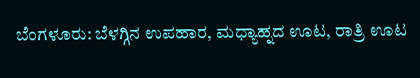ಬೆಂಗಳೂರು: ಬೆಳಗ್ಗಿನ ಉಪಹಾರ, ಮಧ್ಯಾಹ್ನದ ಊಟ, ರಾತ್ರಿ ಊಟ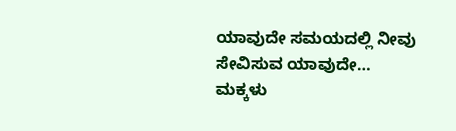ಯಾವುದೇ ಸಮಯದಲ್ಲಿ ನೀವು ಸೇವಿಸುವ ಯಾವುದೇ…
ಮಕ್ಕಳು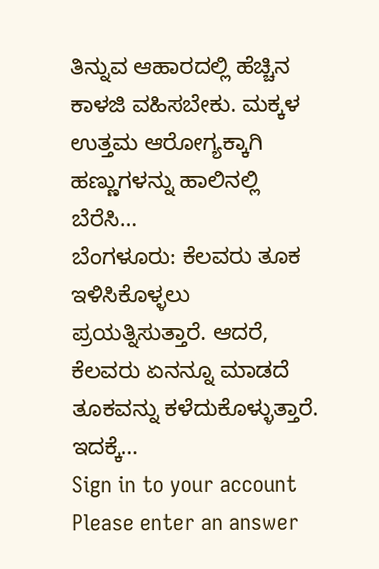ತಿನ್ನುವ ಆಹಾರದಲ್ಲಿ ಹೆಚ್ಚಿನ ಕಾಳಜಿ ವಹಿಸಬೇಕು. ಮಕ್ಕಳ ಉತ್ತಮ ಆರೋಗ್ಯಕ್ಕಾಗಿ ಹಣ್ಣುಗಳನ್ನು ಹಾಲಿನಲ್ಲಿ ಬೆರೆಸಿ…
ಬೆಂಗಳೂರು: ಕೆಲವರು ತೂಕ ಇಳಿಸಿಕೊಳ್ಳಲು ಪ್ರಯತ್ನಿಸುತ್ತಾರೆ. ಆದರೆ, ಕೆಲವರು ಏನನ್ನೂ ಮಾಡದೆ ತೂಕವನ್ನು ಕಳೆದುಕೊಳ್ಳುತ್ತಾರೆ. ಇದಕ್ಕೆ…
Sign in to your account
Please enter an answer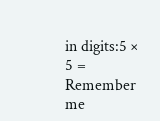in digits:5 × 5 =
Remember me